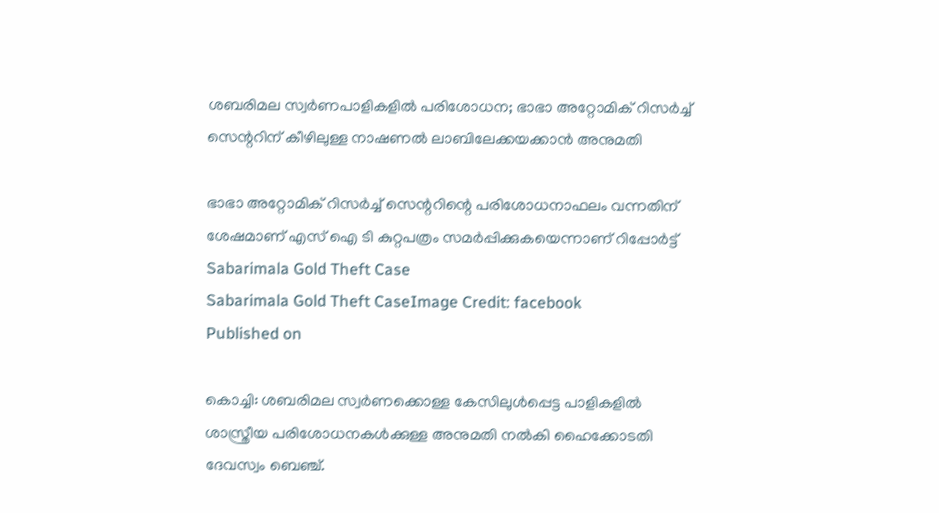ശബരിമല സ്വർണപാളികളിൽ പരിശോധന; ഭാഭാ അറ്റോമിക് റിസർച്ച് സെന്ററിന് കീഴിലുള്ള നാഷണൽ ലാബിലേക്കയക്കാൻ അനുമതി

ഭാഭാ അറ്റോമിക് റിസർച്ച് സെന്ററിന്റെ പരിശോധനാഫലം വന്നതിന് ശേഷമാണ് എസ് ഐ ടി കുറ്റപത്രം സമർപ്പിക്കുകയെന്നാണ് റിപ്പോർട്ട്
Sabarimala Gold Theft Case
Sabarimala Gold Theft CaseImage Credit: facebook
Published on

കൊച്ചി: ശബരിമല സ്വർണക്കൊള്ള കേസിലുള്‍പ്പെട്ട പാളികളിൽ ശാസ്ത്രീയ പരിശോധനകൾക്കുള്ള അനുമതി നൽകി ഹൈക്കോടതി ദേവസ്വം ബെഞ്ച്.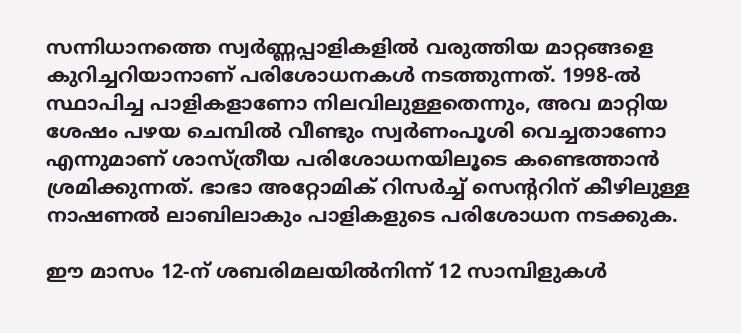സന്നിധാനത്തെ സ്വർണ്ണപ്പാളികളിൽ വരുത്തിയ മാറ്റങ്ങളെ കുറിച്ചറിയാനാണ് പരിശോധനകൾ നടത്തുന്നത്. 1998-ൽ സ്ഥാപിച്ച പാളികളാണോ നിലവിലുള്ളതെന്നും, അവ മാറ്റിയ ശേഷം പഴയ ചെമ്പിൽ വീണ്ടും സ്വർണംപൂശി വെച്ചതാണോ എന്നുമാണ് ശാസ്ത്രീയ പരിശോധനയിലൂടെ കണ്ടെത്താൻ ശ്രമിക്കുന്നത്. ഭാഭാ അറ്റോമിക് റിസർച്ച് സെന്ററിന് കീഴിലുള്ള നാഷണൽ ലാബിലാകും പാളികളുടെ പരിശോധന നടക്കുക.

ഈ മാസം 12-ന് ശബരിമലയിൽനിന്ന് 12 സാമ്പിളുകൾ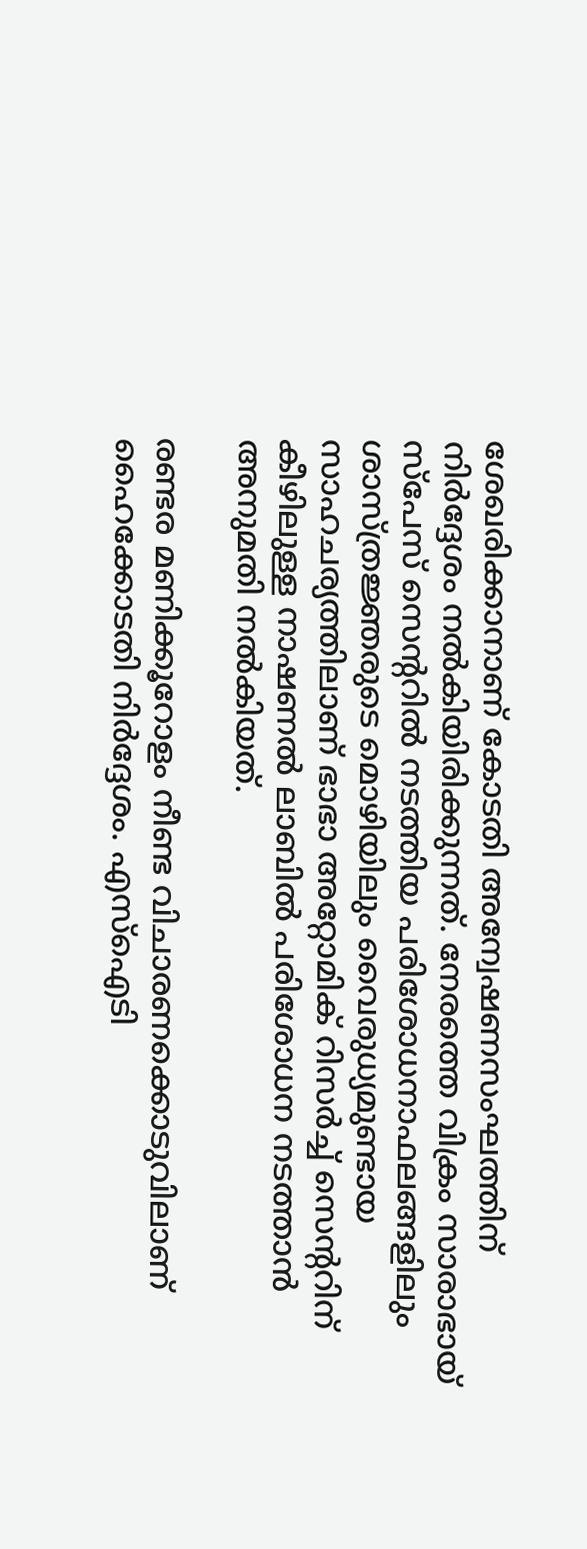ശേഖരിക്കാനാണ് കോടതി അന്വേഷണസംഘത്തിന് നിർദ്ദേശം നൽകിയിരിക്കുന്നത്. നേരത്തെ വിക്രം സാരാഭായ് സ്പേസ് സെന്ററിൽ നടത്തിയ പരിശോധനാഫലങ്ങളിലും ശാസ്ത്രജ്ഞരുടെ മൊഴിയിലും വൈരുധ്യമുണ്ടായ സാഹചര്യത്തിലാണ് ഭാഭാ അറ്റോമിക് റിസർച്ച് സെന്ററിന് കീഴിലുള്ള നാഷണൽ ലാബിൽ പരിശോധന നടത്താൻ അനുമതി നൽകിയത്.

രണ്ടര മണിക്കൂറോളം നീണ്ട വിചാരണക്കൊടുവിലാണ് ഹൈക്കോടതി നിർദ്ദേശം. എസ്ഐടി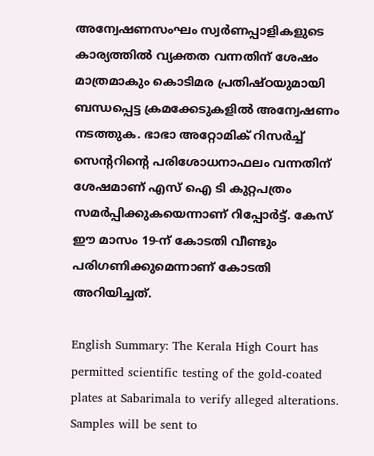അന്വേഷണസംഘം സ്വർണപ്പാളികളുടെ കാര്യത്തിൽ വ്യക്തത വന്നതിന് ശേഷം മാത്രമാകും കൊടിമര പ്രതിഷ്ഠയുമായി ബന്ധപ്പെട്ട ക്രമക്കേടുകളിൽ അന്വേഷണം നടത്തുക. ഭാഭാ അറ്റോമിക് റിസർച്ച് സെന്ററിന്റെ പരിശോധനാഫലം വന്നതിന് ശേഷമാണ് എസ് ഐ ടി കുറ്റപത്രം സമർപ്പിക്കുകയെന്നാണ് റിപ്പോർട്ട്. കേസ് ഈ മാസം 19-ന് കോടതി വീണ്ടും പരിഗണിക്കുമെന്നാണ് കോടതി അറിയിച്ചത്.

English Summary: The Kerala High Court has permitted scientific testing of the gold-coated plates at Sabarimala to verify alleged alterations. Samples will be sent to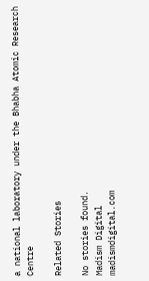a national laboratory under the Bhabha Atomic Research Centre

Related Stories

No stories found.
Madism Digital
madismdigital.com